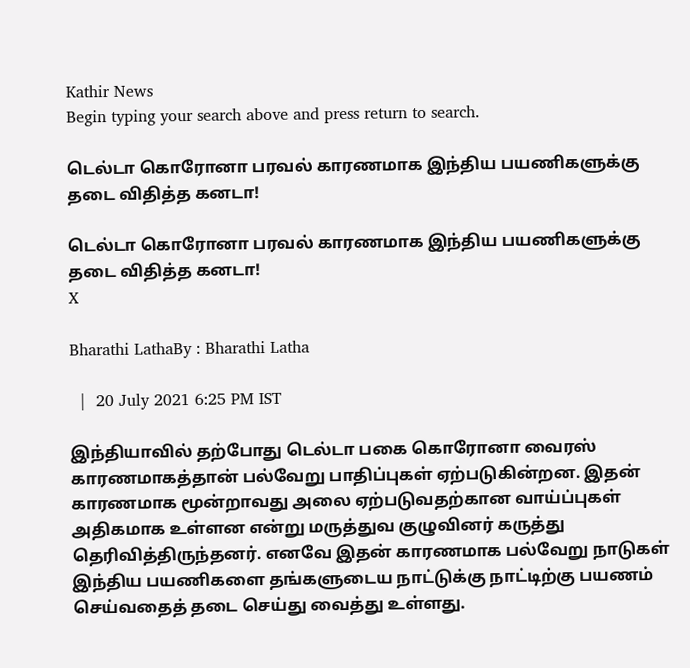Kathir News
Begin typing your search above and press return to search.

டெல்டா கொரோனா பரவல் காரணமாக இந்திய பயணிகளுக்கு தடை விதித்த கனடா!

டெல்டா கொரோனா பரவல் காரணமாக இந்திய பயணிகளுக்கு தடை விதித்த கனடா!
X

Bharathi LathaBy : Bharathi Latha

  |  20 July 2021 6:25 PM IST

இந்தியாவில் தற்போது டெல்டா பகை கொரோனா வைரஸ் காரணமாகத்தான் பல்வேறு பாதிப்புகள் ஏற்படுகின்றன. இதன் காரணமாக மூன்றாவது அலை ஏற்படுவதற்கான வாய்ப்புகள் அதிகமாக உள்ளன என்று மருத்துவ குழுவினர் கருத்து தெரிவித்திருந்தனர். எனவே இதன் காரணமாக பல்வேறு நாடுகள் இந்திய பயணிகளை தங்களுடைய நாட்டுக்கு நாட்டிற்கு பயணம் செய்வதைத் தடை செய்து வைத்து உள்ளது.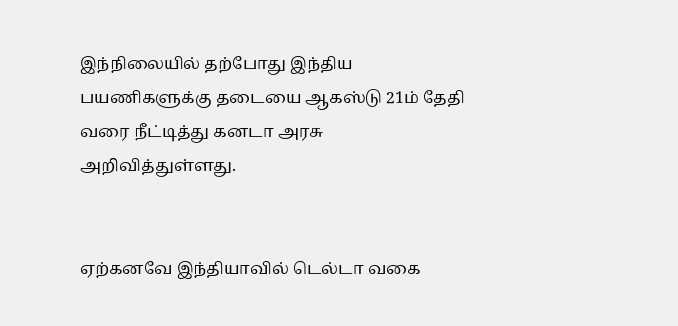இந்நிலையில் தற்போது இந்திய பயணிகளுக்கு தடையை ஆகஸ்டு 21ம் தேதி வரை நீட்டித்து கனடா அரசு அறிவித்துள்ளது.


ஏற்கனவே இந்தியாவில் டெல்டா வகை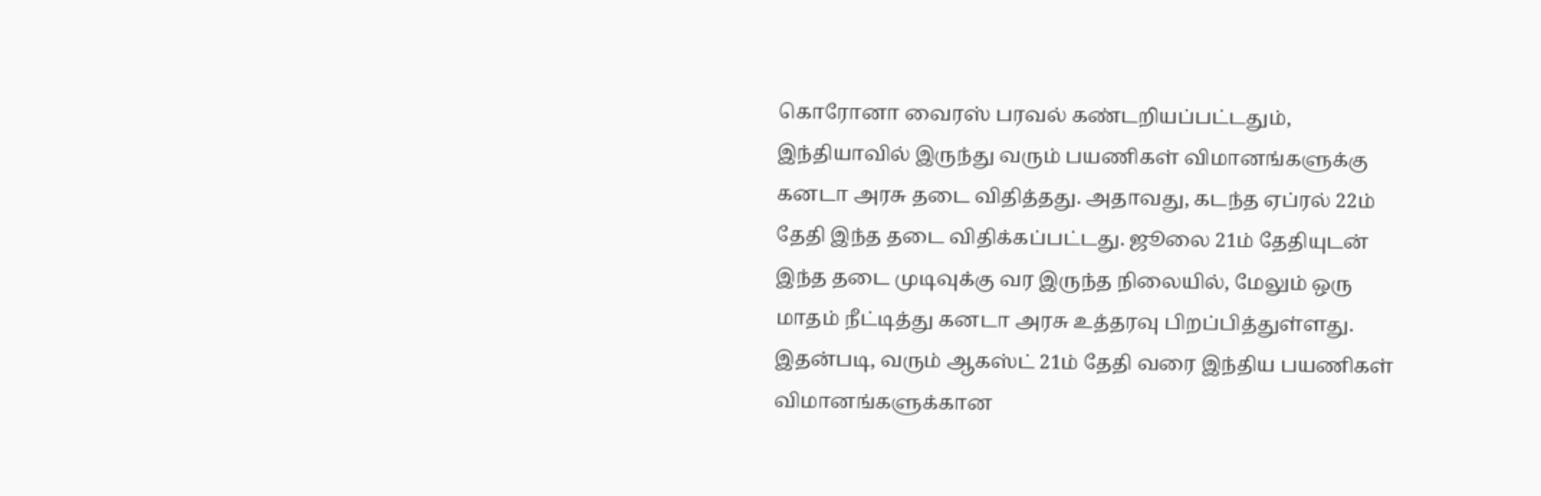கொரோனா வைரஸ் பரவல் கண்டறியப்பட்டதும், இந்தியாவில் இருந்து வரும் பயணிகள் விமானங்களுக்கு கனடா அரசு தடை விதித்தது. அதாவது, கடந்த ஏப்ரல் 22ம் தேதி இந்த தடை விதிக்கப்பட்டது. ஜூலை 21ம் தேதியுடன் இந்த தடை முடிவுக்கு வர இருந்த நிலையில், மேலும் ஒரு மாதம் நீட்டித்து கனடா அரசு உத்தரவு பிறப்பித்துள்ளது. இதன்படி, வரும் ஆகஸ்ட் 21ம் தேதி வரை இந்திய பயணிகள் விமானங்களுக்கான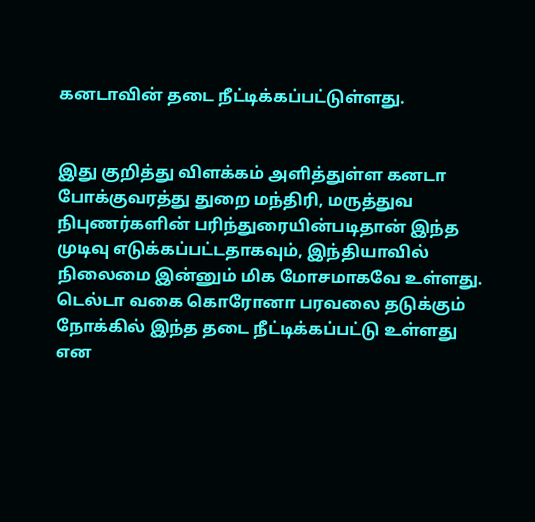கனடாவின் தடை நீட்டிக்கப்பட்டுள்ளது.


இது குறித்து விளக்கம் அளித்துள்ள கனடா போக்குவரத்து துறை மந்திரி, மருத்துவ நிபுணர்களின் பரிந்துரையின்படிதான் இந்த முடிவு எடுக்கப்பட்டதாகவும், இந்தியாவில் நிலைமை இன்னும் மிக மோசமாகவே உள்ளது. டெல்டா வகை கொரோனா பரவலை தடுக்கும் நோக்கில் இந்த தடை நீட்டிக்கப்பட்டு உள்ளது என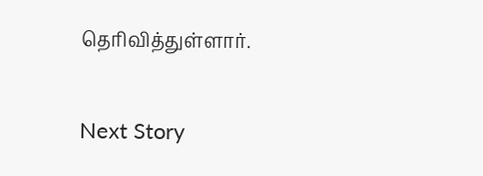தெரிவித்துள்ளார்.

Next Story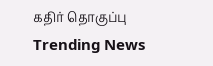கதிர் தொகுப்பு
Trending News